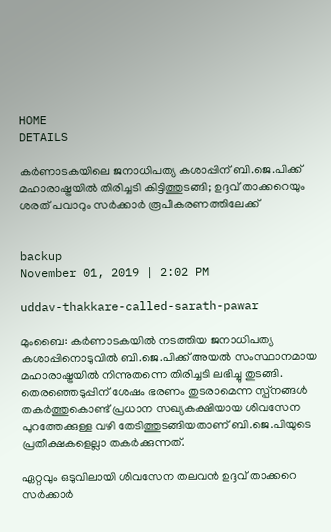HOME
DETAILS

കര്‍ണാടകയിലെ ജനാധിപത്യ കശാപ്പിന് ബി.ജെ.പിക്ക് മഹാരാഷ്ട്രയില്‍ തിരിച്ചടി കിട്ടിത്തുടങ്ങി; ഉദ്ദവ് താക്കറെയും ശരത് പവാറും സര്‍ക്കാര്‍ രൂപീകരണത്തിലേക്ക്


backup
November 01, 2019 | 2:02 PM

uddav-thakkare-called-sarath-pawar

മുംബൈ: കര്‍ണാടകയില്‍ നടത്തിയ ജനാധിപത്യ കശാപ്പിനൊടുവില്‍ ബി.ജെ.പിക്ക് അയല്‍ സംസ്ഥാനമായ മഹാരാഷ്ട്രയില്‍ നിന്നുതന്നെ തിരിച്ചടി ലഭിച്ചു തുടങ്ങി. തെരഞ്ഞെടുപ്പിന് ശേഷം ഭരണം തുടരാമെന്ന സ്പ്‌നങ്ങള്‍ തകര്‍ത്തുകൊണ്ട് പ്രധാന സഖ്യകക്ഷിയായ ശിവസേന പുറത്തേക്കുള്ള വഴി തേടിത്തുടങ്ങിയതാണ് ബി.ജെ.പിയുടെ പ്രതീക്ഷകളെല്ലാ തകര്‍ക്കുന്നത്.

ഏറ്റവും ഒടുവിലായി ശിവസേന തലവന്‍ ഉദ്ദവ് താക്കറെ സര്‍ക്കാര്‍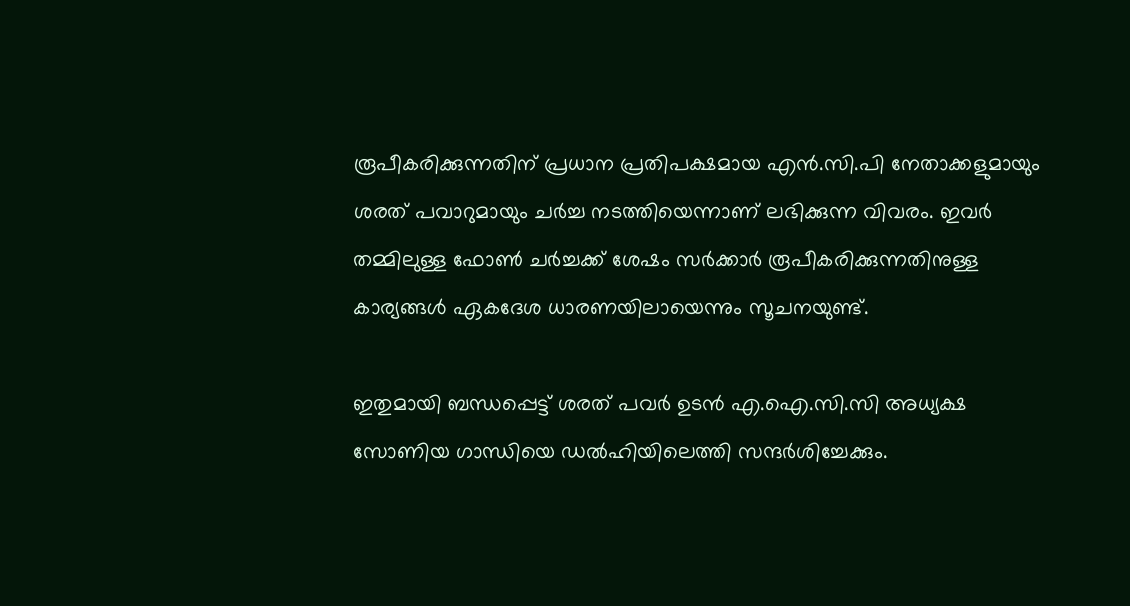രൂപീകരിക്കുന്നതിന് പ്രധാന പ്രതിപക്ഷമായ എന്‍.സി.പി നേതാക്കളുമായും ശരത് പവാറുമായും ചര്‍ച്ച നടത്തിയെന്നാണ് ലഭിക്കുന്ന വിവരം. ഇവര്‍ തമ്മിലുള്ള ഫോണ്‍ ചര്‍ച്ചക്ക് ശേഷം സര്‍ക്കാര്‍ രൂപീകരിക്കുന്നതിനുള്ള കാര്യങ്ങള്‍ ഏകദേശ ധാരണയിലായെന്നും സൂചനയുണ്ട്.

ഇതുമായി ബന്ധപ്പെട്ട് ശരത് പവര്‍ ഉടന്‍ എ.ഐ.സി.സി അധ്യക്ഷ സോണിയ ഗാന്ധിയെ ഡല്‍ഹിയിലെത്തി സന്ദര്‍ശിച്ചേക്കും.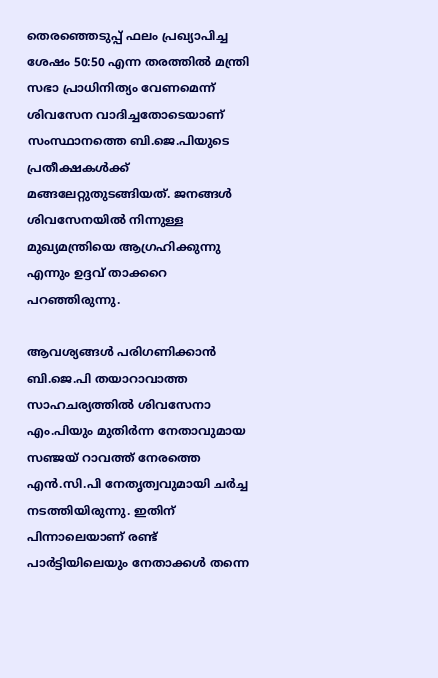തെരഞ്ഞെടുപ്പ് ഫലം പ്രഖ്യാപിച്ച ശേഷം 50:50 എന്ന തരത്തില്‍ മന്ത്രി സഭാ പ്രാധിനിത്യം വേണമെന്ന് ശിവസേന വാദിച്ചതോടെയാണ് സംസ്ഥാനത്തെ ബി.ജെ.പിയുടെ പ്രതീക്ഷകള്‍ക്ക് മങ്ങലേറ്റുതുടങ്ങിയത്. ജനങ്ങള്‍ ശിവസേനയില്‍ നിന്നുള്ള മുഖ്യമന്ത്രിയെ ആഗ്രഹിക്കുന്നു എന്നും ഉദ്ദവ് താക്കറെ പറഞ്ഞിരുന്നു.

ആവശ്യങ്ങള്‍ പരിഗണിക്കാന്‍ ബി.ജെ.പി തയാറാവാത്ത സാഹചര്യത്തില്‍ ശിവസേനാ എം.പിയും മുതിര്‍ന്ന നേതാവുമായ സഞ്ജയ് റാവത്ത് നേരത്തെ എന്‍.സി.പി നേതൃത്വവുമായി ചര്‍ച്ച നടത്തിയിരുന്നു. ഇതിന് പിന്നാലെയാണ് രണ്ട് പാര്‍ട്ടിയിലെയും നേതാക്കള്‍ തന്നെ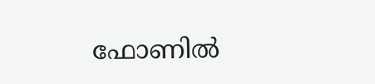ഫോണില്‍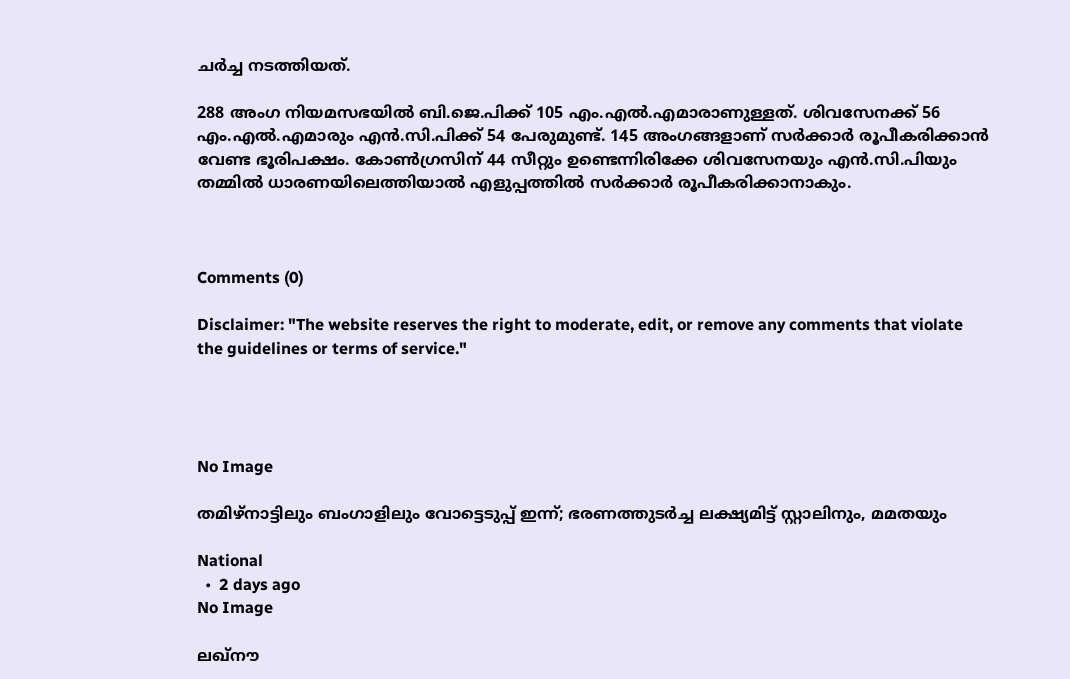ചര്‍ച്ച നടത്തിയത്.

288 അംഗ നിയമസഭയില്‍ ബി.ജെ.പിക്ക് 105 എം.എല്‍.എമാരാണുള്ളത്. ശിവസേനക്ക് 56 എം.എല്‍.എമാരും എന്‍.സി.പിക്ക് 54 പേരുമുണ്ട്. 145 അംഗങ്ങളാണ് സര്‍ക്കാര്‍ രൂപീകരിക്കാന്‍ വേണ്ട ഭൂരിപക്ഷം. കോണ്‍ഗ്രസിന് 44 സീറ്റും ഉണ്ടെന്നിരിക്കേ ശിവസേനയും എന്‍.സി.പിയും തമ്മില്‍ ധാരണയിലെത്തിയാല്‍ എളുപ്പത്തില്‍ സര്‍ക്കാര്‍ രൂപീകരിക്കാനാകും.



Comments (0)

Disclaimer: "The website reserves the right to moderate, edit, or remove any comments that violate the guidelines or terms of service."




No Image

തമിഴ്‌നാട്ടിലും ബംഗാളിലും വോട്ടെടുപ്പ് ഇന്ന്; ഭരണത്തുടര്‍ച്ച ലക്ഷ്യമിട്ട് സ്റ്റാലിനും, മമതയും

National
  •  2 days ago
No Image

ലഖ്‌നൗ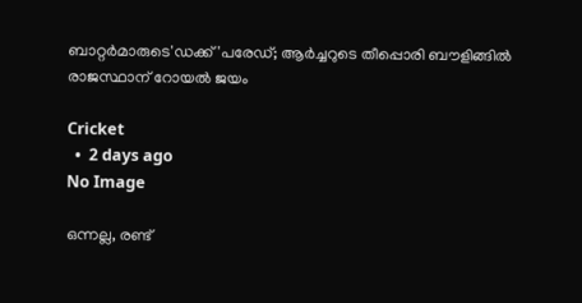ബാറ്റർമാരുടെ'ഡക്ക്'പരേഡ്; ആർച്ചറുടെ തീപ്പൊരി ബൗളിങ്ങിൽ രാജസ്ഥാന് റോയൽ ജയം

Cricket
  •  2 days ago
No Image

ഒന്നല്ല, രണ്ട്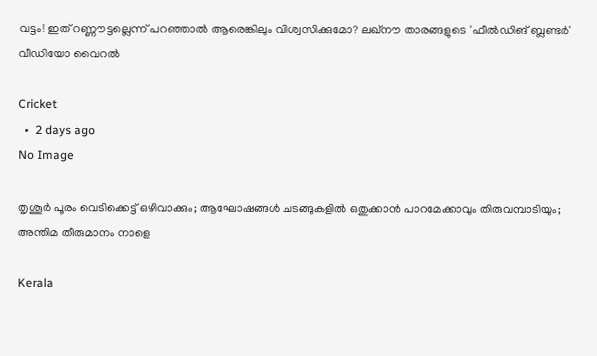വട്ടം! ഇത് റണ്ണൗട്ടല്ലെന്ന് പറഞ്ഞാൽ ആരെങ്കിലും വിശ്വസിക്കുമോ? ലഖ്‌നൗ താരങ്ങളുടെ 'ഫീൽഡിങ് ബ്ലണ്ടർ' വീഡിയോ വൈറൽ

Cricket
  •  2 days ago
No Image

തൃശൂർ പൂരം വെടിക്കെട്ട് ഒഴിവാക്കും; ആഘോഷങ്ങൾ ചടങ്ങുകളിൽ ഒതുക്കാൻ പാറമേക്കാവും തിരുവമ്പാടിയും; അന്തിമ തീരുമാനം നാളെ

Kerala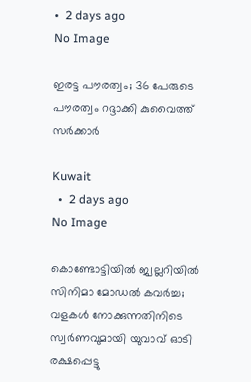•  2 days ago
No Image

ഇരട്ട പൗരത്വം; 36 പേരുടെ പൗരത്വം റദ്ദാക്കി കുവൈത്ത് സർക്കാർ

Kuwait
  •  2 days ago
No Image

കൊണ്ടോട്ടിയിൽ ജ്വല്ലറിയിൽ സിനിമാ മോഡൽ കവർച്ച; വളകൾ നോക്കുന്നതിനിടെ സ്വർണവുമായി യുവാവ് ഓടി രക്ഷപ്പെട്ടു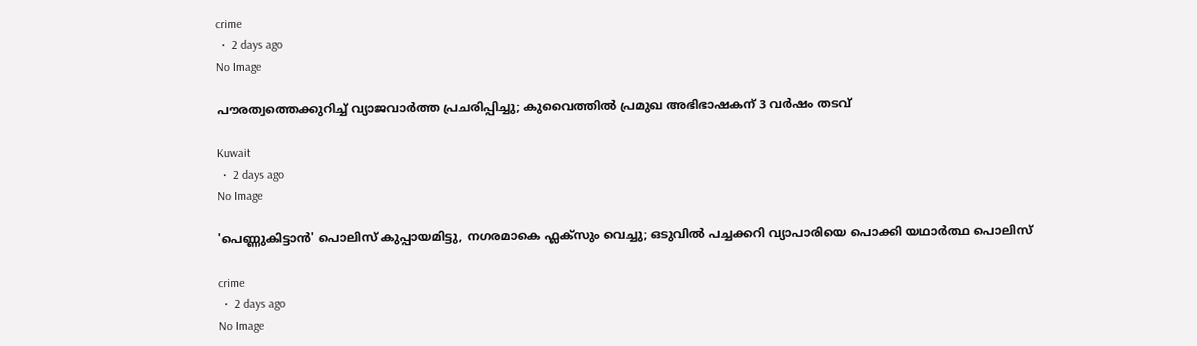crime
  •  2 days ago
No Image

പൗരത്വത്തെക്കുറിച്ച് വ്യാജവാർത്ത പ്രചരിപ്പിച്ചു; കുവൈത്തിൽ പ്രമുഖ അഭിഭാഷകന് 3 വർഷം തടവ്

Kuwait
  •  2 days ago
No Image

'പെണ്ണുകിട്ടാൻ' പൊലിസ് കുപ്പായമിട്ടു, നഗരമാകെ ഫ്ലക്സും വെച്ചു; ഒടുവിൽ പച്ചക്കറി വ്യാപാരിയെ പൊക്കി യഥാർത്ഥ പൊലിസ്

crime
  •  2 days ago
No Image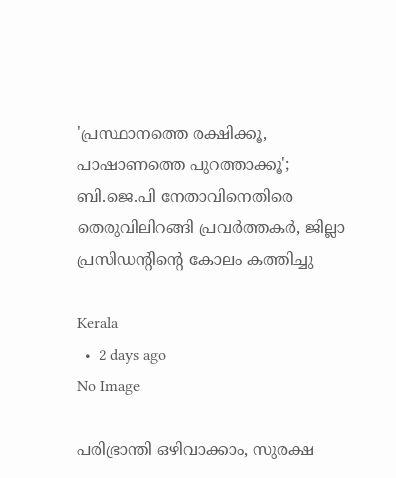'പ്രസ്ഥാനത്തെ രക്ഷിക്കൂ, പാഷാണത്തെ പുറത്താക്കൂ'; ബി.ജെ.പി നേതാവിനെതിരെ തെരുവിലിറങ്ങി പ്രവര്‍ത്തകര്‍, ജില്ലാ പ്രസിഡന്റിന്റെ കോലം കത്തിച്ചു

Kerala
  •  2 days ago
No Image

പരിഭ്രാന്തി ഒഴിവാക്കാം, സുരക്ഷ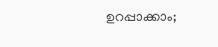ഉറപ്പാക്കാം;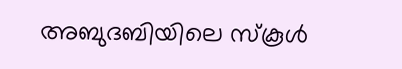അബുദബിയിലെ സ്കൂൾ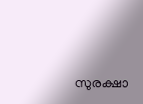സുരക്ഷാ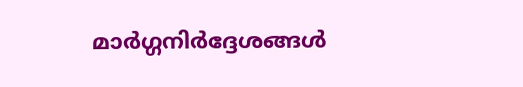മാർഗ്ഗനിർദ്ദേശങ്ങൾ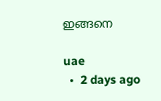ഇങ്ങനെ

uae
  •  2 days ago